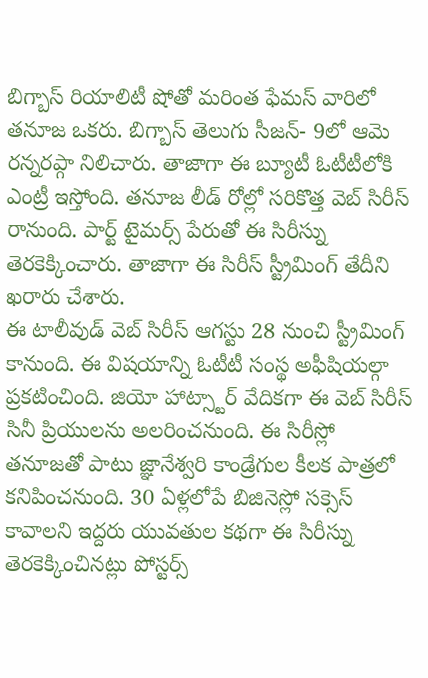బిగ్బాస్ రియాలిటీ షోతో మరింత ఫేమస్ వారిలో తనూజ ఒకరు. బిగ్బాస్ తెలుగు సీజన్- 9లో ఆమె రన్నరప్గా నిలిచారు. తాజాగా ఈ బ్యూటీ ఓటీటీలోకి ఎంట్రీ ఇస్తోంది. తనూజ లీడ్ రోల్లో సరికొత్త వెబ్ సిరీస్ రానుంది. పార్ట్ టైమర్స్ పేరుతో ఈ సిరీస్ను తెరకెక్కించారు. తాజాగా ఈ సిరీస్ స్ట్రీమింగ్ తేదీని ఖరారు చేశారు.
ఈ టాలీవుడ్ వెబ్ సిరీస్ ఆగస్టు 28 నుంచి స్ట్రీమింగ్ కానుంది. ఈ విషయాన్ని ఓటీటీ సంస్థ అఫీషియల్గా ప్రకటించింది. జియో హాట్స్టార్ వేదికగా ఈ వెబ్ సిరీస్ సినీ ప్రియులను అలరించనుంది. ఈ సిరీస్లో తనూజతో పాటు జ్ఞానేశ్వరి కాండ్రేగుల కీలక పాత్రలో కనిపించనుంది. 30 ఏళ్లలోపే బిజినెస్లో సక్సెస్ కావాలని ఇద్దరు యువతుల కథగా ఈ సిరీస్ను తెరకెక్కించినట్లు పోస్టర్స్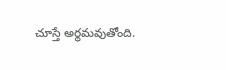చూస్తే అర్థమవుతోంది.